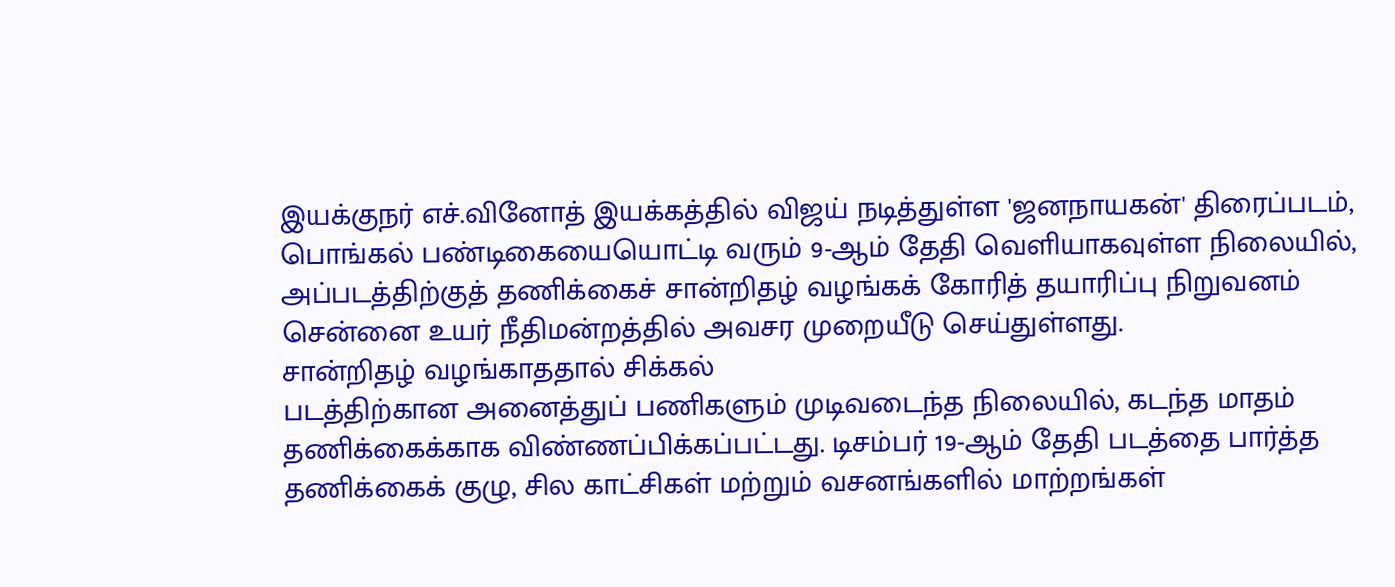இயக்குநர் எச்.வினோத் இயக்கத்தில் விஜய் நடித்துள்ள 'ஜனநாயகன்' திரைப்படம், பொங்கல் பண்டிகையையொட்டி வரும் 9-ஆம் தேதி வெளியாகவுள்ள நிலையில், அப்படத்திற்குத் தணிக்கைச் சான்றிதழ் வழங்கக் கோரித் தயாரிப்பு நிறுவனம் சென்னை உயர் நீதிமன்றத்தில் அவசர முறையீடு செய்துள்ளது.
சான்றிதழ் வழங்காததால் சிக்கல்
படத்திற்கான அனைத்துப் பணிகளும் முடிவடைந்த நிலையில், கடந்த மாதம் தணிக்கைக்காக விண்ணப்பிக்கப்பட்டது. டிசம்பர் 19-ஆம் தேதி படத்தை பார்த்த தணிக்கைக் குழு, சில காட்சிகள் மற்றும் வசனங்களில் மாற்றங்கள்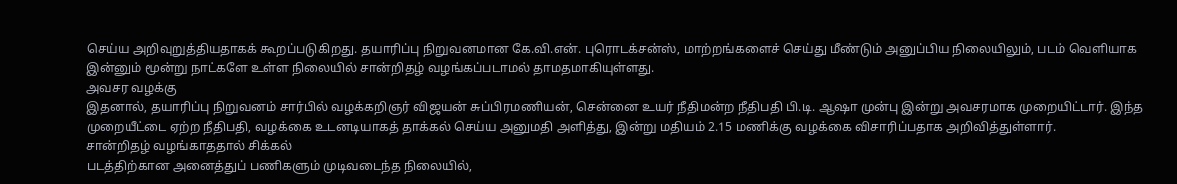செய்ய அறிவுறுத்தியதாகக் கூறப்படுகிறது. தயாரிப்பு நிறுவனமான கே.வி.என். புரொடக்சன்ஸ், மாற்றங்களைச் செய்து மீண்டும் அனுப்பிய நிலையிலும், படம் வெளியாக இன்னும் மூன்று நாட்களே உள்ள நிலையில் சான்றிதழ் வழங்கப்படாமல் தாமதமாகியுள்ளது.
அவசர வழக்கு
இதனால், தயாரிப்பு நிறுவனம் சார்பில் வழக்கறிஞர் விஜயன் சுப்பிரமணியன், சென்னை உயர் நீதிமன்ற நீதிபதி பி.டி. ஆஷா முன்பு இன்று அவசரமாக முறையிட்டார். இந்த முறையீட்டை ஏற்ற நீதிபதி, வழக்கை உடனடியாகத் தாக்கல் செய்ய அனுமதி அளித்து, இன்று மதியம் 2.15 மணிக்கு வழக்கை விசாரிப்பதாக அறிவித்துள்ளார்.
சான்றிதழ் வழங்காததால் சிக்கல்
படத்திற்கான அனைத்துப் பணிகளும் முடிவடைந்த நிலையில்,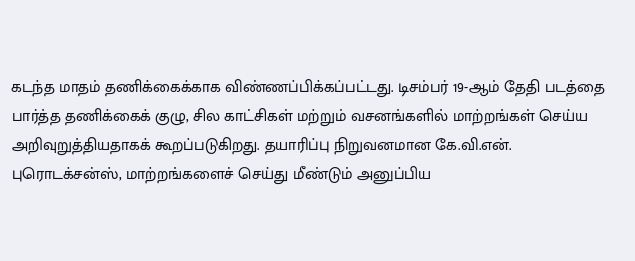கடந்த மாதம் தணிக்கைக்காக விண்ணப்பிக்கப்பட்டது. டிசம்பர் 19-ஆம் தேதி படத்தை பார்த்த தணிக்கைக் குழு, சில காட்சிகள் மற்றும் வசனங்களில் மாற்றங்கள் செய்ய அறிவுறுத்தியதாகக் கூறப்படுகிறது. தயாரிப்பு நிறுவனமான கே.வி.என். புரொடக்சன்ஸ், மாற்றங்களைச் செய்து மீண்டும் அனுப்பிய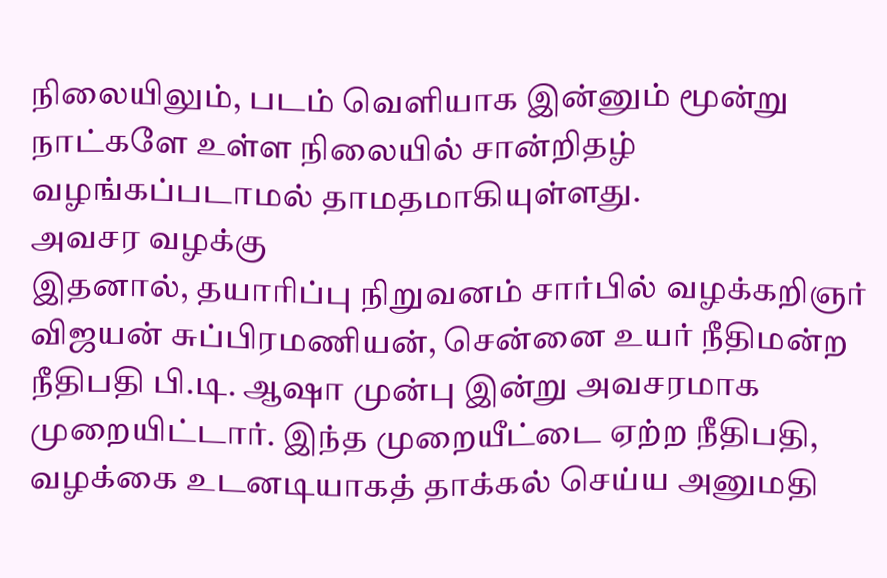நிலையிலும், படம் வெளியாக இன்னும் மூன்று நாட்களே உள்ள நிலையில் சான்றிதழ் வழங்கப்படாமல் தாமதமாகியுள்ளது.
அவசர வழக்கு
இதனால், தயாரிப்பு நிறுவனம் சார்பில் வழக்கறிஞர் விஜயன் சுப்பிரமணியன், சென்னை உயர் நீதிமன்ற நீதிபதி பி.டி. ஆஷா முன்பு இன்று அவசரமாக முறையிட்டார். இந்த முறையீட்டை ஏற்ற நீதிபதி, வழக்கை உடனடியாகத் தாக்கல் செய்ய அனுமதி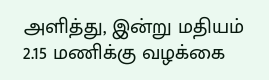அளித்து, இன்று மதியம் 2.15 மணிக்கு வழக்கை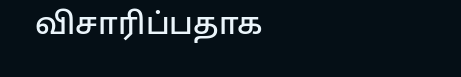விசாரிப்பதாக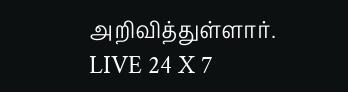அறிவித்துள்ளார்.
LIVE 24 X 7